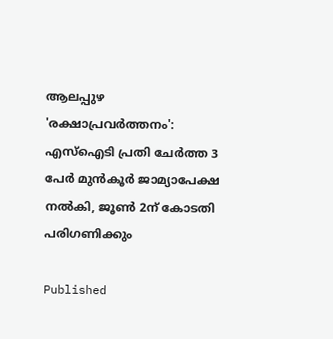ആലപ്പുഴ 'രക്ഷാപ്രവർത്തനം': എസ്ഐടി പ്രതി ചേർത്ത 3 പേർ മുൻകൂർ ജാമ്യാപേക്ഷ നൽകി, ജൂൺ 2ന് കോടതി പരിഗണിക്കും

Published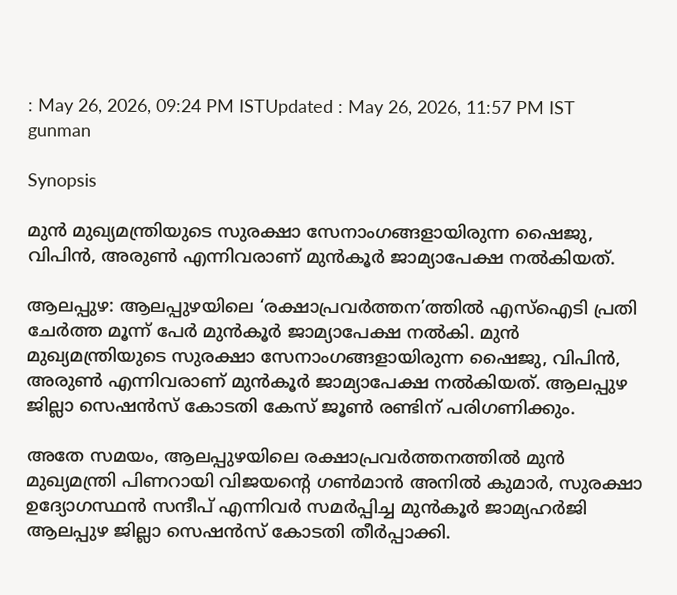: May 26, 2026, 09:24 PM ISTUpdated : May 26, 2026, 11:57 PM IST
gunman

Synopsis

മുൻ മുഖ്യമന്ത്രിയുടെ സുരക്ഷാ സേനാംഗങ്ങളായിരുന്ന ഷൈജു, വിപിൻ, അരുൺ എന്നിവരാണ് മുൻകൂർ ജാമ്യാപേക്ഷ നൽകിയത്.

ആലപ്പുഴ: ആലപ്പുഴയിലെ ‘രക്ഷാപ്രവർത്തന’ത്തിൽ എസ്ഐടി പ്രതി ചേർത്ത മൂന്ന് പേർ മുൻകൂർ ജാമ്യാപേക്ഷ നൽകി. മുൻ മുഖ്യമന്ത്രിയുടെ സുരക്ഷാ സേനാംഗങ്ങളായിരുന്ന ഷൈജു, വിപിൻ, അരുൺ എന്നിവരാണ് മുൻകൂർ ജാമ്യാപേക്ഷ നൽകിയത്. ആലപ്പുഴ ജില്ലാ സെഷൻസ് കോടതി കേസ് ജൂൺ രണ്ടിന് പരിഗണിക്കും.

അതേ സമയം, ആലപ്പുഴയിലെ രക്ഷാപ്രവർത്തനത്തിൽ മുൻ മുഖ്യമന്ത്രി പിണറായി വിജയന്റെ ഗൺമാൻ അനിൽ കുമാർ, സുരക്ഷാ ഉദ്യോഗസ്ഥൻ സന്ദീപ് എന്നിവർ സമർപ്പിച്ച മുൻ‌കൂർ ജാമ്യഹർജി ആലപ്പുഴ ജില്ലാ സെഷൻസ് കോടതി തീർപ്പാക്കി.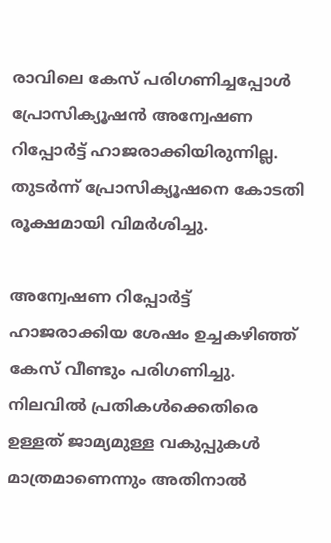രാവിലെ കേസ് പരിഗണിച്ചപ്പോൾ പ്രോസിക്യൂഷൻ അന്വേഷണ റിപ്പോർട്ട് ഹാജരാക്കിയിരുന്നില്ല. തുടർന്ന് പ്രോസിക്യൂഷനെ കോടതി രൂക്ഷമായി വിമർശിച്ചു.

അന്വേഷണ റിപ്പോർട്ട് ഹാജരാക്കിയ ശേഷം ഉച്ചകഴിഞ്ഞ് കേസ് വീണ്ടും പരിഗണിച്ചു. നിലവിൽ പ്രതികൾക്കെതിരെ ഉള്ളത് ജാമ്യമുള്ള വകുപ്പുകൾ മാത്രമാണെന്നും അതിനാൽ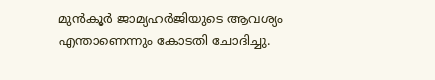മുൻകൂർ ജാമ്യഹർജിയുടെ ആവശ്യം എന്താണെന്നും കോടതി ചോദിച്ചു.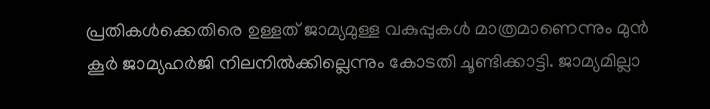പ്രതികൾക്കെതിരെ ഉള്ളത് ജാമ്യമുള്ള വകുപ്പുകൾ മാത്രമാണെന്നും മുൻ കൂർ ജാമ്യഹർജി നിലനിൽക്കില്ലെന്നും കോടതി ചൂണ്ടിക്കാട്ടി. ജാമ്യമില്ലാ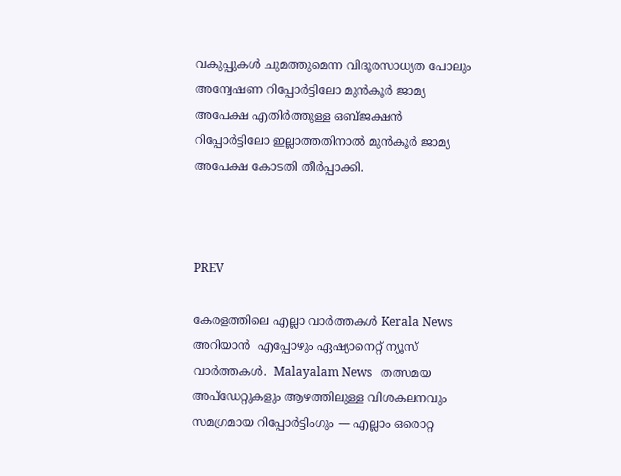വകുപ്പുകൾ ചുമത്തുമെന്ന വിദൂരസാധ്യത പോലും അന്വേഷണ റിപ്പോർട്ടിലോ മുൻ‌കൂർ ജാമ്യ അപേക്ഷ എതിർത്തുള്ള ഒബ്ജക്ഷൻ റിപ്പോർട്ടിലോ ഇല്ലാത്തതിനാൽ മുൻകൂർ ജാമ്യ അപേക്ഷ കോടതി തീർപ്പാക്കി.



PREV

കേരളത്തിലെ എല്ലാ വാർത്തകൾ Kerala News അറിയാൻ  എപ്പോഴും ഏഷ്യാനെറ്റ് ന്യൂസ് വാർത്തകൾ.  Malayalam News   തത്സമയ അപ്‌ഡേറ്റുകളും ആഴത്തിലുള്ള വിശകലനവും സമഗ്രമായ റിപ്പോർട്ടിംഗും — എല്ലാം ഒരൊറ്റ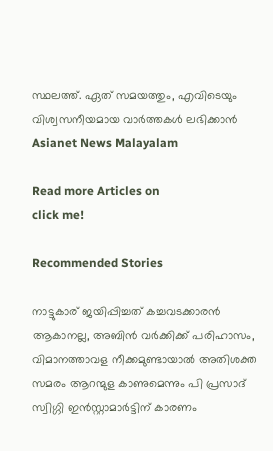സ്ഥലത്ത്. ഏത് സമയത്തും, എവിടെയും വിശ്വസനീയമായ വാർത്തകൾ ലഭിക്കാൻ Asianet News Malayalam

Read more Articles on
click me!

Recommended Stories

നാട്ടുകാര് ജയിപ്പിച്ചത് കച്ചവടക്കാരൻ ആകാനല്ല, അബിൻ വർക്കിക്ക് പരിഹാസം, വിമാനത്താവള നീക്കമുണ്ടായാൽ അതിശക്ത സമരം ആറന്മുള കാണുമെന്നും പി പ്രസാദ്
സ്വിഗ്ഗി ഇൻസ്റ്റാമാർട്ടിന് കാരണം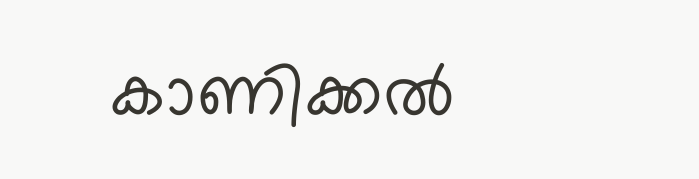കാണിക്കൽ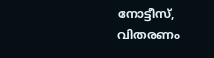നോട്ടീസ്, വിതരണം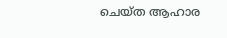ചെയ്ത ആഹാര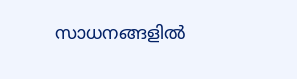സാധനങ്ങളിൽ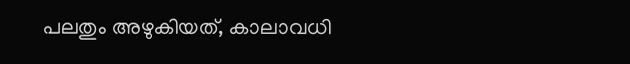പലതും അഴുകിയത്, കാലാവധി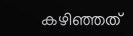കഴിഞ്ഞത്